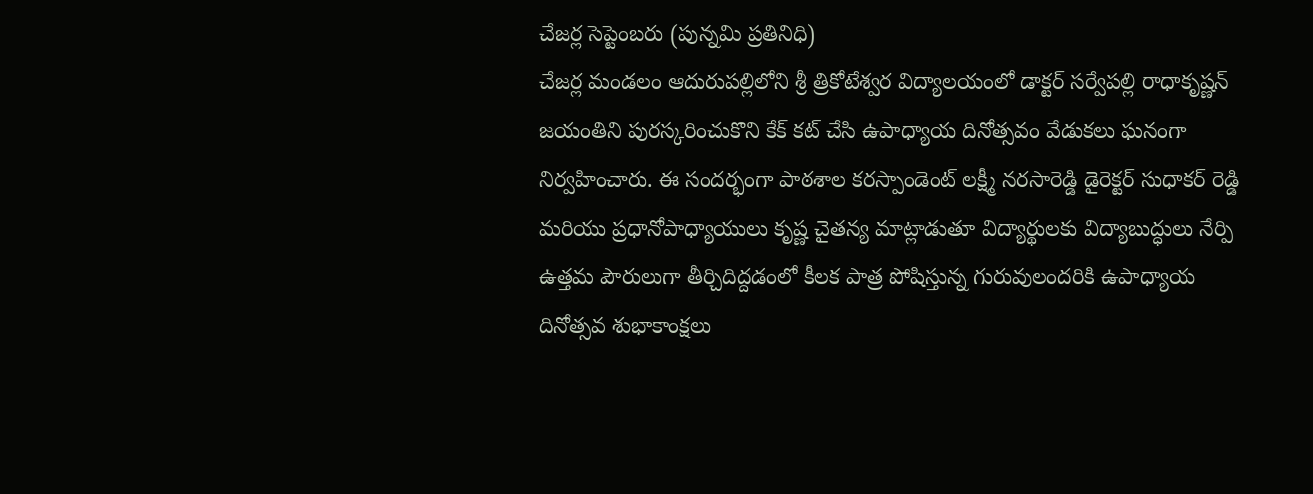చేజర్ల సెప్టెంబరు (పున్నమి ప్రతినిధి)
చేజర్ల మండలం ఆదురుపల్లిలోని శ్రీ త్రికోటేశ్వర విద్యాలయంలో డాక్టర్ సర్వేపల్లి రాధాకృష్ణన్ జయంతిని పురస్కరించుకొని కేక్ కట్ చేసి ఉపాధ్యాయ దినోత్సవం వేడుకలు ఘనంగా నిర్వహించారు. ఈ సందర్భంగా పాఠశాల కరస్పాండెంట్ లక్ష్మీ నరసారెడ్డి డైరెక్టర్ సుధాకర్ రెడ్డి మరియు ప్రధానోపాధ్యాయులు కృష్ణ చైతన్య మాట్లాడుతూ విద్యార్థులకు విద్యాబుద్ధులు నేర్పి ఉత్తమ పౌరులుగా తీర్చిదిద్దడంలో కీలక పాత్ర పోషిస్తున్న గురువులందరికి ఉపాధ్యాయ దినోత్సవ శుభాకాంక్షలు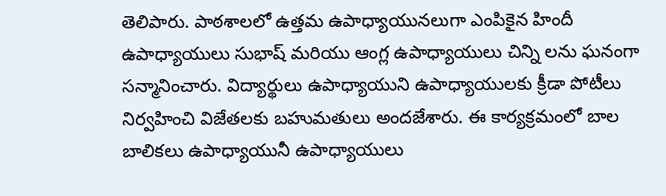తెలిపారు. పాఠశాలలో ఉత్తమ ఉపాధ్యాయునలుగా ఎంపికైన హిందీ ఉపాధ్యాయులు సుభాష్ మరియు ఆంగ్ల ఉపాధ్యాయులు చిన్ని లను ఘనంగా సన్మానించారు. విద్యార్థులు ఉపాధ్యాయుని ఉపాధ్యాయులకు క్రీడా పోటీలు నిర్వహించి విజేతలకు బహుమతులు అందజేశారు. ఈ కార్యక్రమంలో బాల బాలికలు ఉపాధ్యాయునీ ఉపాధ్యాయులు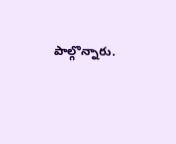పాల్గొన్నారు.